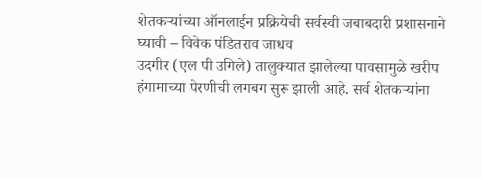शेतकऱ्यांच्या ऑनलाईन प्रक्रियेची सर्वस्वी जबाबदारी प्रशासनाने घ्यावी – विवेक पंडितराव जाधव
उदगीर (एल पी उगिले) तालुक्यात झालेल्या पावसामुळे खरीप हंगामाच्या पेरणीची लगबग सुरू झाली आहे. सर्व शेतकऱ्यांना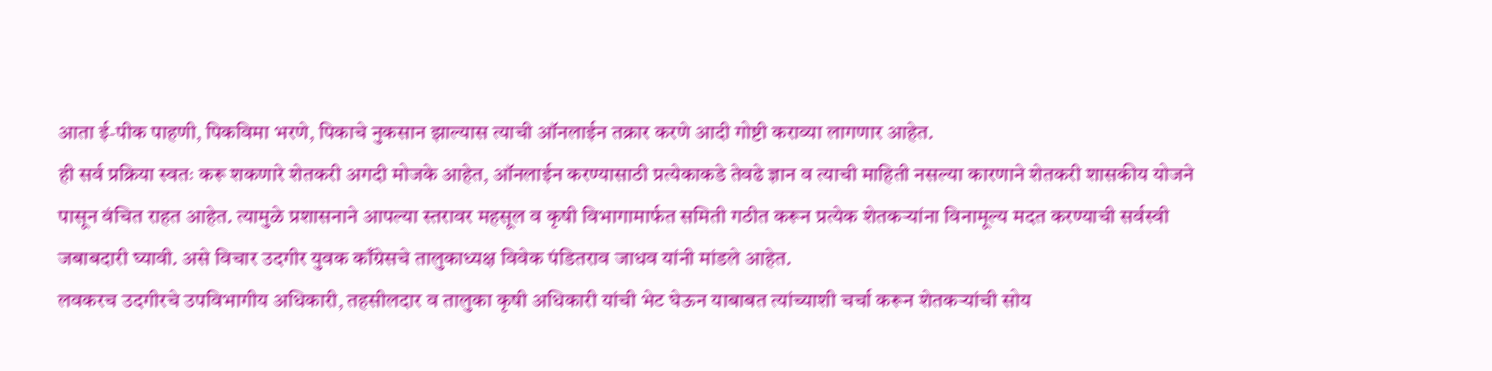आता ई-पीक पाहणी, पिकविमा भरणे, पिकाचे नुकसान झाल्यास त्याची ऑनलाईन तक्रार करणे आदी गोष्टी कराव्या लागणार आहेत.
ही सर्व प्रक्रिया स्वतः करू शकणारे शेतकरी अगदी मोजके आहेत, ऑनलाईन करण्यासाठी प्रत्येकाकडे तेवढे ज्ञान व त्याची माहिती नसल्या कारणाने शेतकरी शासकीय योजने पासून वंचित राहत आहेत. त्यामुळे प्रशासनाने आपल्या स्तरावर महसूल व कृषी विभागामार्फत समिती गठीत करून प्रत्येक शेतकऱ्यांना विनामूल्य मदत करण्याची सर्वस्वी जबाबदारी घ्यावी. असे विचार उदगीर युवक काँग्रेसचे तालुकाध्यक्ष विवेक पंडितराव जाधव यांनी मांडले आहेत.
लवकरच उदगीरचे उपविभागीय अधिकारी, तहसीलदार व तालुका कृषी अधिकारी यांची भेट घेऊन याबाबत त्यांच्याशी चर्चा करून शेतकऱ्यांची सोय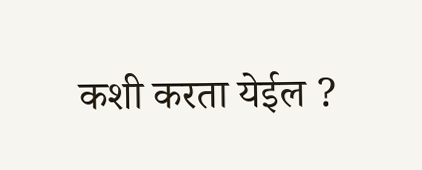कशी करता येईल ?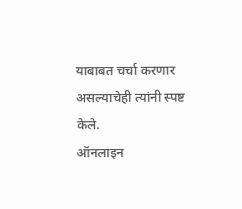याबाबत चर्चा करणार असल्याचेही त्यांनी स्पष्ट केले.
ऑनलाइन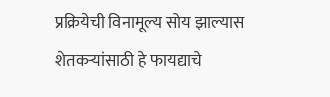प्रक्रियेची विनामूल्य सोय झाल्यास शेतकऱ्यांसाठी हे फायद्याचे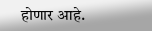होणार आहे.